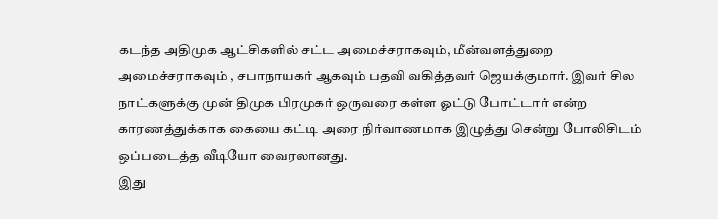கடந்த அதிமுக ஆட்சிகளில் சட்ட அமைச்சராகவும், மீன்வளத்துறை அமைச்சராகவும் , சபாநாயகர் ஆகவும் பதவி வகித்தவர் ஜெயக்குமார். இவர் சில நாட்களுக்கு முன் திமுக பிரமுகர் ஒருவரை கள்ள ஓட்டு போட்டார் என்ற காரணத்துக்காக கையை கட்டி அரை நிர்வாணமாக இழுத்து சென்று போலிசிடம் ஒப்படைத்த வீடியோ வைரலானது.
இது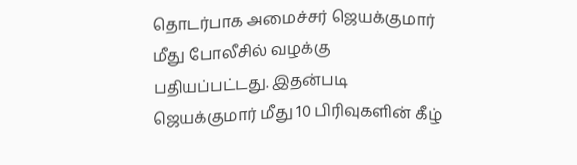தொடர்பாக அமைச்சர் ஜெயக்குமார் மீது போலீசில் வழக்கு பதியப்பட்டது. இதன்படி ஜெயக்குமார் மீது 10 பிரிவுகளின் கீழ்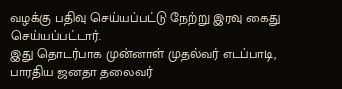வழக்கு பதிவு செய்யப்பட்டு நேற்று இரவு கைது செய்யப்பட்டார்.
இது தொடர்பாக முன்னாள் முதல்வர் எடப்பாடி, பாரதிய ஜனதா தலைவர்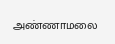அண்ணாமலை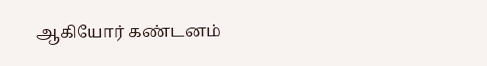ஆகியோர் கண்டனம்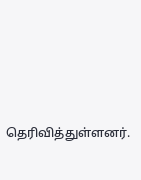தெரிவித்துள்ளனர்.